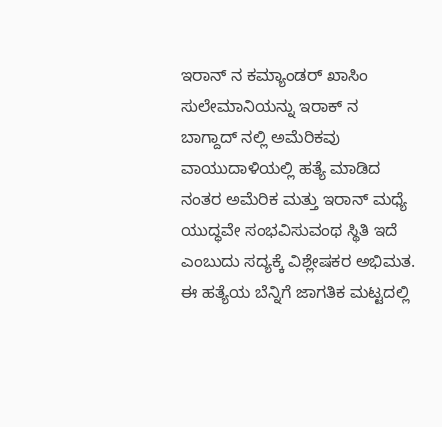ಇರಾನ್ ನ ಕಮ್ಯಾಂಡರ್ ಖಾಸಿಂ ಸುಲೇಮಾನಿಯನ್ನು ಇರಾಕ್ ನ ಬಾಗ್ದಾದ್ ನಲ್ಲಿ ಅಮೆರಿಕವು ವಾಯುದಾಳಿಯಲ್ಲಿ ಹತ್ಯೆ ಮಾಡಿದ ನಂತರ ಅಮೆರಿಕ ಮತ್ತು ಇರಾನ್ ಮಧ್ಯೆ ಯುದ್ಧವೇ ಸಂಭವಿಸುವಂಥ ಸ್ಥಿತಿ ಇದೆ ಎಂಬುದು ಸದ್ಯಕ್ಕೆ ವಿಶ್ಲೇಷಕರ ಅಭಿಮತ. ಈ ಹತ್ಯೆಯ ಬೆನ್ನಿಗೆ ಜಾಗತಿಕ ಮಟ್ಟದಲ್ಲಿ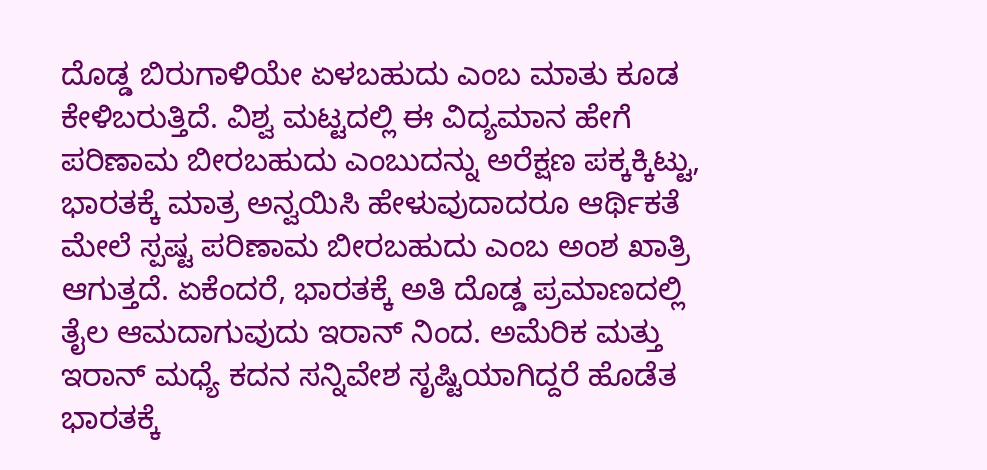ದೊಡ್ಡ ಬಿರುಗಾಳಿಯೇ ಏಳಬಹುದು ಎಂಬ ಮಾತು ಕೂಡ ಕೇಳಿಬರುತ್ತಿದೆ. ವಿಶ್ವ ಮಟ್ಟದಲ್ಲಿ ಈ ವಿದ್ಯಮಾನ ಹೇಗೆ ಪರಿಣಾಮ ಬೀರಬಹುದು ಎಂಬುದನ್ನು ಅರೆಕ್ಷಣ ಪಕ್ಕಕ್ಕಿಟ್ಟು, ಭಾರತಕ್ಕೆ ಮಾತ್ರ ಅನ್ವಯಿಸಿ ಹೇಳುವುದಾದರೂ ಆರ್ಥಿಕತೆ ಮೇಲೆ ಸ್ಪಷ್ಟ ಪರಿಣಾಮ ಬೀರಬಹುದು ಎಂಬ ಅಂಶ ಖಾತ್ರಿ ಆಗುತ್ತದೆ. ಏಕೆಂದರೆ, ಭಾರತಕ್ಕೆ ಅತಿ ದೊಡ್ಡ ಪ್ರಮಾಣದಲ್ಲಿ ತೈಲ ಆಮದಾಗುವುದು ಇರಾನ್ ನಿಂದ. ಅಮೆರಿಕ ಮತ್ತು ಇರಾನ್ ಮಧ್ಯೆ ಕದನ ಸನ್ನಿವೇಶ ಸೃಷ್ಟಿಯಾಗಿದ್ದರೆ ಹೊಡೆತ ಭಾರತಕ್ಕೆ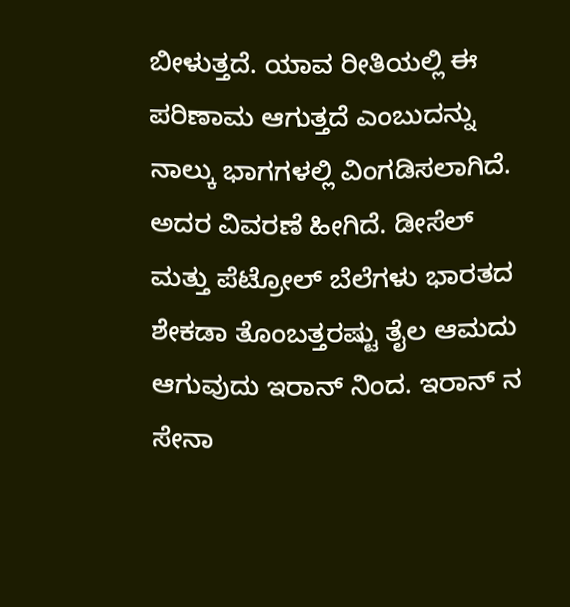ಬೀಳುತ್ತದೆ. ಯಾವ ರೀತಿಯಲ್ಲಿ ಈ ಪರಿಣಾಮ ಆಗುತ್ತದೆ ಎಂಬುದನ್ನು ನಾಲ್ಕು ಭಾಗಗಳಲ್ಲಿ ವಿಂಗಡಿಸಲಾಗಿದೆ. ಅದರ ವಿವರಣೆ ಹೀಗಿದೆ. ಡೀಸೆಲ್ ಮತ್ತು ಪೆಟ್ರೋಲ್ ಬೆಲೆಗಳು ಭಾರತದ ಶೇಕಡಾ ತೊಂಬತ್ತರಷ್ಟು ತೈಲ ಆಮದು ಆಗುವುದು ಇರಾನ್ ನಿಂದ. ಇರಾನ್ ನ ಸೇನಾ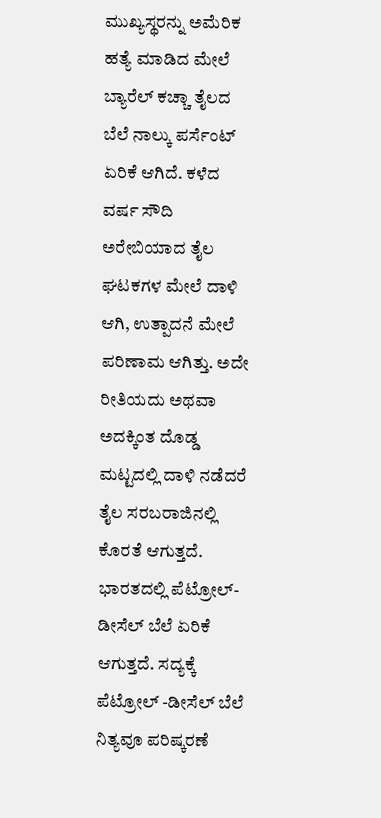ಮುಖ್ಯಸ್ಥರನ್ನು ಅಮೆರಿಕ ಹತ್ಯೆ ಮಾಡಿದ ಮೇಲೆ ಬ್ಯಾರೆಲ್ ಕಚ್ಚಾ ತೈಲದ ಬೆಲೆ ನಾಲ್ಕು ಪರ್ಸೆಂಟ್ ಏರಿಕೆ ಆಗಿದೆ. ಕಳೆದ ವರ್ಷ ಸೌದಿ ಅರೇಬಿಯಾದ ತೈಲ ಘಟಕಗಳ ಮೇಲೆ ದಾಳಿ ಆಗಿ, ಉತ್ಪಾದನೆ ಮೇಲೆ ಪರಿಣಾಮ ಆಗಿತ್ತು. ಅದೇ ರೀತಿಯದು ಅಥವಾ ಅದಕ್ಕಿಂತ ದೊಡ್ಡ ಮಟ್ಟದಲ್ಲಿ ದಾಳಿ ನಡೆದರೆ ತೈಲ ಸರಬರಾಜಿನಲ್ಲಿ ಕೊರತೆ ಆಗುತ್ತದೆ. ಭಾರತದಲ್ಲಿ ಪೆಟ್ರೋಲ್- ಡೀಸೆಲ್ ಬೆಲೆ ಏರಿಕೆ ಆಗುತ್ತದೆ. ಸದ್ಯಕ್ಕೆ ಪೆಟ್ರೋಲ್ -ಡೀಸೆಲ್ ಬೆಲೆ ನಿತ್ಯವೂ ಪರಿಷ್ಕರಣೆ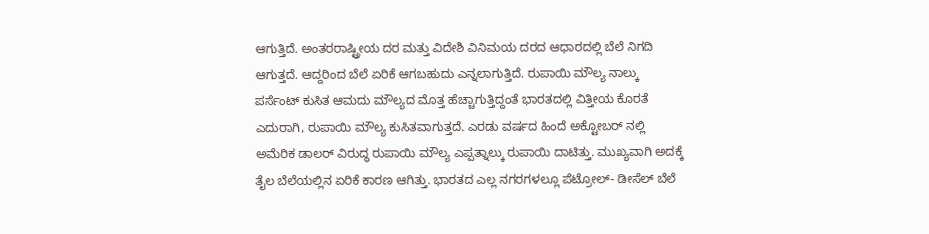ಆಗುತ್ತಿದೆ. ಅಂತರರಾಷ್ಟ್ರೀಯ ದರ ಮತ್ತು ವಿದೇಶಿ ವಿನಿಮಯ ದರದ ಆಧಾರದಲ್ಲಿ ಬೆಲೆ ನಿಗದಿ ಆಗುತ್ತದೆ. ಆದ್ದರಿಂದ ಬೆಲೆ ಏರಿಕೆ ಆಗಬಹುದು ಎನ್ನಲಾಗುತ್ತಿದೆ. ರುಪಾಯಿ ಮೌಲ್ಯ ನಾಲ್ಕು ಪರ್ಸೆಂಟ್ ಕುಸಿತ ಆಮದು ಮೌಲ್ಯದ ಮೊತ್ತ ಹೆಚ್ಚಾಗುತ್ತಿದ್ದಂತೆ ಭಾರತದಲ್ಲಿ ವಿತ್ತೀಯ ಕೊರತೆ ಎದುರಾಗಿ, ರುಪಾಯಿ ಮೌಲ್ಯ ಕುಸಿತವಾಗುತ್ತದೆ. ಎರಡು ವರ್ಷದ ಹಿಂದೆ ಅಕ್ಟೋಬರ್ ನಲ್ಲಿ ಅಮೆರಿಕ ಡಾಲರ್ ವಿರುದ್ಧ ರುಪಾಯಿ ಮೌಲ್ಯ ಎಪ್ಪತ್ನಾಲ್ಕು ರುಪಾಯಿ ದಾಟಿತ್ತು. ಮುಖ್ಯವಾಗಿ ಅದಕ್ಕೆ ತೈಲ ಬೆಲೆಯಲ್ಲಿನ ಏರಿಕೆ ಕಾರಣ ಆಗಿತ್ತು. ಭಾರತದ ಎಲ್ಲ ನಗರಗಳಲ್ಲೂ ಪೆಟ್ರೋಲ್- ಡೀಸೆಲ್ ಬೆಲೆ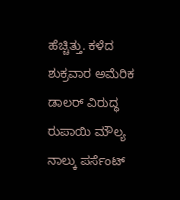ಹೆಚ್ಚಿತ್ತು. ಕಳೆದ ಶುಕ್ರವಾರ ಅಮೆರಿಕ ಡಾಲರ್ ವಿರುದ್ಧ ರುಪಾಯಿ ಮೌಲ್ಯ ನಾಲ್ಕು ಪರ್ಸೆಂಟ್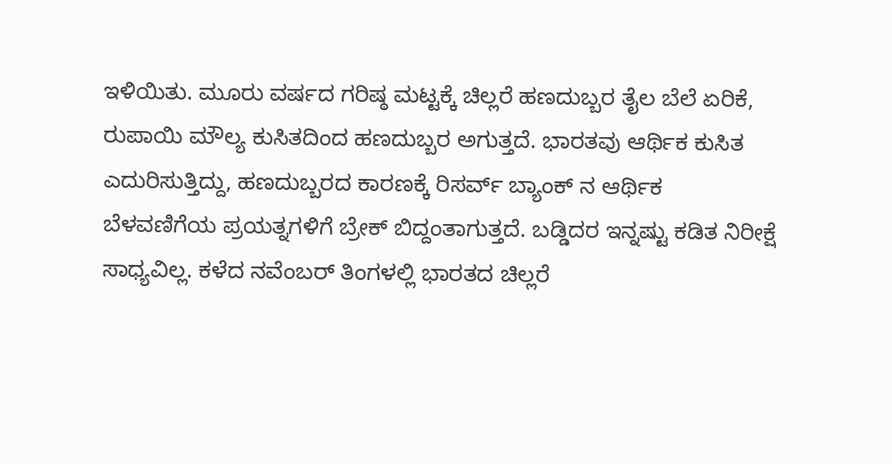ಇಳಿಯಿತು. ಮೂರು ವರ್ಷದ ಗರಿಷ್ಠ ಮಟ್ಟಕ್ಕೆ ಚಿಲ್ಲರೆ ಹಣದುಬ್ಬರ ತೈಲ ಬೆಲೆ ಏರಿಕೆ, ರುಪಾಯಿ ಮೌಲ್ಯ ಕುಸಿತದಿಂದ ಹಣದುಬ್ಬರ ಅಗುತ್ತದೆ. ಭಾರತವು ಆರ್ಥಿಕ ಕುಸಿತ ಎದುರಿಸುತ್ತಿದ್ದು, ಹಣದುಬ್ಬರದ ಕಾರಣಕ್ಕೆ ರಿಸರ್ವ್ ಬ್ಯಾಂಕ್ ನ ಆರ್ಥಿಕ ಬೆಳವಣಿಗೆಯ ಪ್ರಯತ್ನಗಳಿಗೆ ಬ್ರೇಕ್ ಬಿದ್ದಂತಾಗುತ್ತದೆ. ಬಡ್ಡಿದರ ಇನ್ನಷ್ಟು ಕಡಿತ ನಿರೀಕ್ಷೆ ಸಾಧ್ಯವಿಲ್ಲ. ಕಳೆದ ನವೆಂಬರ್ ತಿಂಗಳಲ್ಲಿ ಭಾರತದ ಚಿಲ್ಲರೆ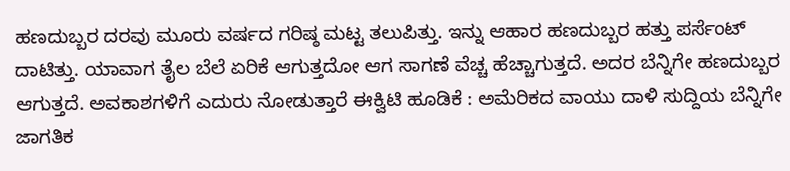ಹಣದುಬ್ಬರ ದರವು ಮೂರು ವರ್ಷದ ಗರಿಷ್ಠ ಮಟ್ಟ ತಲುಪಿತ್ತು. ಇನ್ನು ಆಹಾರ ಹಣದುಬ್ಬರ ಹತ್ತು ಪರ್ಸೆಂಟ್ ದಾಟಿತ್ತು. ಯಾವಾಗ ತೈಲ ಬೆಲೆ ಏರಿಕೆ ಆಗುತ್ತದೋ ಆಗ ಸಾಗಣೆ ವೆಚ್ಚ ಹೆಚ್ಚಾಗುತ್ತದೆ. ಅದರ ಬೆನ್ನಿಗೇ ಹಣದುಬ್ಬರ ಆಗುತ್ತದೆ. ಅವಕಾಶಗಳಿಗೆ ಎದುರು ನೋಡುತ್ತಾರೆ ಈಕ್ವಿಟಿ ಹೂಡಿಕೆ : ಅಮೆರಿಕದ ವಾಯು ದಾಳಿ ಸುದ್ದಿಯ ಬೆನ್ನಿಗೇ ಜಾಗತಿಕ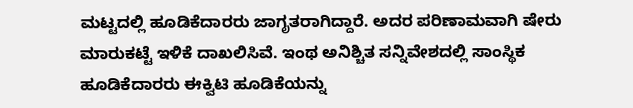ಮಟ್ಟದಲ್ಲಿ ಹೂಡಿಕೆದಾರರು ಜಾಗೃತರಾಗಿದ್ದಾರೆ. ಅದರ ಪರಿಣಾಮವಾಗಿ ಷೇರು ಮಾರುಕಟ್ಟೆ ಇಳಿಕೆ ದಾಖಲಿಸಿವೆ. ಇಂಥ ಅನಿಶ್ಚಿತ ಸನ್ನಿವೇಶದಲ್ಲಿ ಸಾಂಸ್ಥಿಕ ಹೂಡಿಕೆದಾರರು ಈಕ್ವಿಟಿ ಹೂಡಿಕೆಯನ್ನು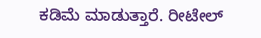ಕಡಿಮೆ ಮಾಡುತ್ತಾರೆ. ರೀಟೇಲ್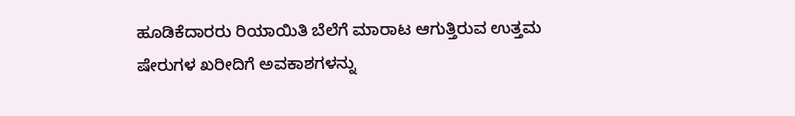ಹೂಡಿಕೆದಾರರು ರಿಯಾಯಿತಿ ಬೆಲೆಗೆ ಮಾರಾಟ ಆಗುತ್ತಿರುವ ಉತ್ತಮ ಷೇರುಗಳ ಖರೀದಿಗೆ ಅವಕಾಶಗಳನ್ನು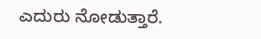ಎದುರು ನೋಡುತ್ತಾರೆ.